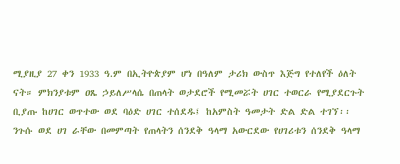ሚያዚያ 27 ቀን 1933 ዓ.ም በኢትዮጵያም ሆነ በዓለም ታሪክ ውስጥ እጅግ የተለየች ዕለት ናት። ምክንያቱም ዐጼ ኃይለሥላሴ በጠላት ወታደሮች የሚመሯት ሀገር ተወርራ የሚያደርጉት ቢያጡ ከሀገር ወጥተው ወደ ባዕድ ሀገር ተሰደዱ፤ ከአምስት ዓመታት ድል ድል ተገኘ፡፡ ንጉሱ ወደ ሀገ ራቸው በመምጣት የጠላትን ሰንደቅ ዓላማ አውርደው የሀገሪቱን ሰንደቅ ዓላማ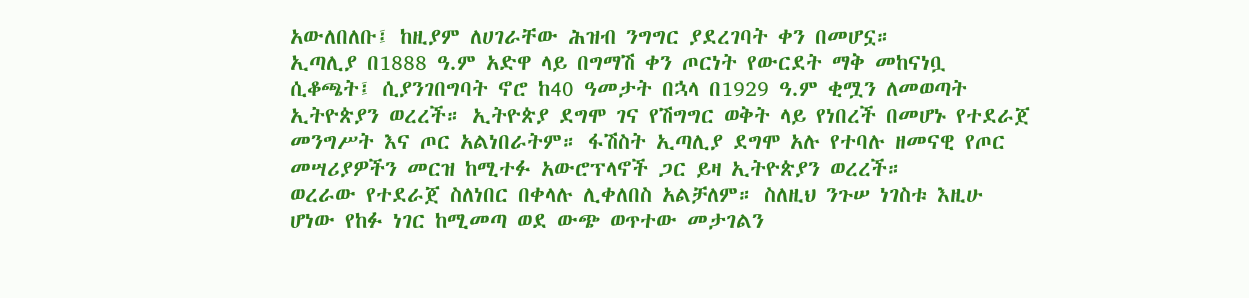አውለበለቡ፤ ከዚያም ለሀገራቸው ሕዝብ ንግግር ያደረገባት ቀን በመሆኗ።
ኢጣሊያ በ1888 ዓ.ም አድዋ ላይ በግማሽ ቀን ጦርነት የውርደት ማቅ መከናነቧ ሲቆጫት፤ ሲያንገበግባት ኖሮ ከ40 ዓመታት በኋላ በ1929 ዓ.ም ቂሟን ለመወጣት ኢትዮጵያን ወረረች። ኢትዮጵያ ደግሞ ገና የሽግግር ወቅት ላይ የነበረች በመሆኑ የተደራጀ መንግሥት እና ጦር አልነበራትም። ፋሽስት ኢጣሊያ ደግሞ አሉ የተባሉ ዘመናዊ የጦር መሣሪያዎችን መርዝ ከሚተፉ አውሮፕላኖች ጋር ይዛ ኢትዮጵያን ወረረች።
ወረራው የተደራጀ ስለነበር በቀላሉ ሊቀለበስ አልቻለም። ስለዚህ ንጉሠ ነገስቱ እዚሁ ሆነው የከፉ ነገር ከሚመጣ ወደ ውጭ ወጥተው መታገልን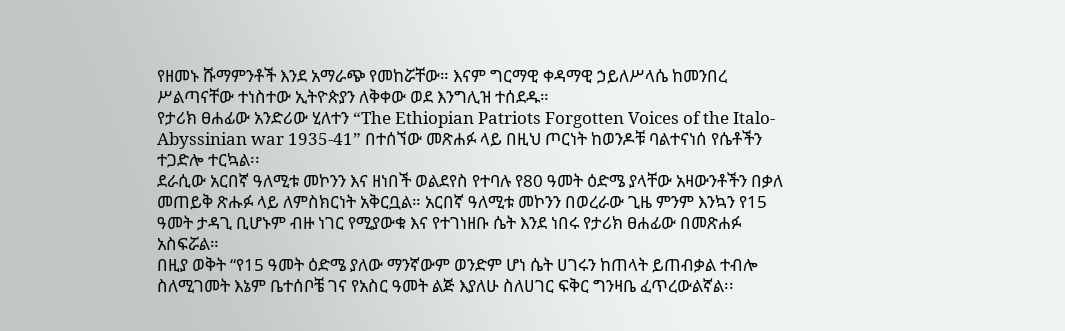የዘመኑ ሹማምንቶች እንደ አማራጭ የመከሯቸው። እናም ግርማዊ ቀዳማዊ ኃይለሥላሴ ከመንበረ ሥልጣናቸው ተነስተው ኢትዮጵያን ለቅቀው ወደ እንግሊዝ ተሰደዱ።
የታሪክ ፀሐፊው አንድሪው ሂለተን “The Ethiopian Patriots Forgotten Voices of the Italo-Abyssinian war 1935-41” በተሰኘው መጽሐፉ ላይ በዚህ ጦርነት ከወንዶቹ ባልተናነሰ የሴቶችን ተጋድሎ ተርኳል፡፡
ደራሲው አርበኛ ዓለሚቱ መኮንን እና ዘነበች ወልደየስ የተባሉ የ80 ዓመት ዕድሜ ያላቸው አዛውንቶችን በቃለ መጠይቅ ጽሑፉ ላይ ለምስክርነት አቅርቧል። አርበኛ ዓለሚቱ መኮንን በወረራው ጊዜ ምንም እንኳን የ15 ዓመት ታዳጊ ቢሆኑም ብዙ ነገር የሚያውቁ እና የተገነዘቡ ሴት እንደ ነበሩ የታሪክ ፀሐፊው በመጽሐፉ አስፍሯል።
በዚያ ወቅት “የ15 ዓመት ዕድሜ ያለው ማንኛውም ወንድም ሆነ ሴት ሀገሩን ከጠላት ይጠብቃል ተብሎ ስለሚገመት እኔም ቤተሰቦቼ ገና የአስር ዓመት ልጅ እያለሁ ስለሀገር ፍቅር ግንዛቤ ፈጥረውልኛል፡፡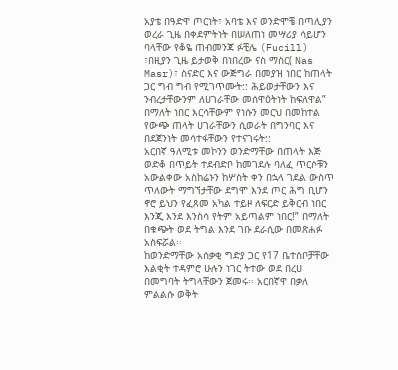አያቴ በዓድዋ ጦርነት፣ አባቴ እና ወንድሞቼ በጣሊያን ወረራ ጊዜ በቀደምትነት በሠለጠነ መሣሪያ ሳይሆን ባላቸው የቆዬ ጠብመንጃ ፉቺሌ (Fucill) ፣በዚያን ጊዜ ይታወቅ በነበረው ናስ ማስር( Nas Masr)፣ ስናድር እና ውጅግራ በመያዝ ነበር ከጠላት ጋር ግብ ግብ የሚገጥሙት:: ሕይወታቸውን እና ንብረታቸውንም ለሀገራቸው መሰዋዕትነት ከፍለዋል” በማለት ነበር እርሳቸውም የነሱን መርህ በመከተል የውጭ ጠላት ሀገራቸውን ሲወራት በግንባር እና በደጀንነት መሳተፋቸውን የተናገሩት::
አርበኛ ዓለሚቱ መኮንን ወንድማቸው በጠላት እጅ ወድቆ በጥይት ተደብድቦ ከመገደሉ ባለፈ ጥርሶቹን አውልቀው አስከሬኑን ከሦስት ቀን በኋላ ገደል ውስጥ ጥለውት ማግኘታቸው ደግሞ እንደ ጦር ሕግ ቢሆን ኖሮ ይህን የፈጸመ አካል ተይዞ ለፍርድ ይቅርብ ነበር እንጂ እንደ እንስሳ የትም አይጣልም ነበር!” በማለት በቁጭት ወደ ትግል እንደ ገቡ ደራሲው በመጽሐፉ አስፍሯል፡፡
ከወንድማቸው አሰቃቂ ግድያ ጋር የ17 ቤተሰቦቻቸው እልቂት ተዳምሮ ሁሉን ነገር ትተው ወደ በረሀ በመግባት ትግላቸውን ጀመሩ፡፡ አርበኛዋ በቃለ ምልልሱ ወቅት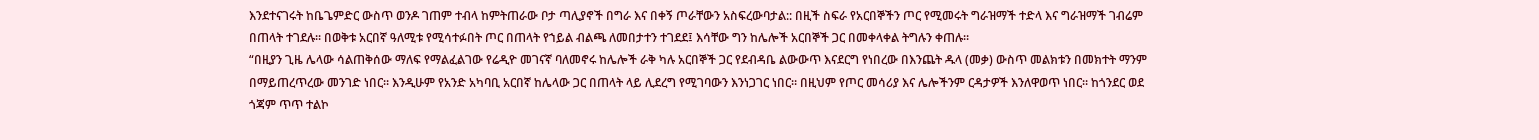እንደተናገሩት ከቤጌምድር ውስጥ ወንዶ ገጠም ተብላ ከምትጠራው ቦታ ጣሊያኖች በግራ እና በቀኝ ጦራቸውን አስፍረውባታል:: በዚች ስፍራ የአርበኞችን ጦር የሚመሩት ግራዝማች ተድላ እና ግራዝማች ገብሬም በጠላት ተገደሉ፡፡ በወቅቱ አርበኛ ዓለሚቱ የሚሳተፉበት ጦር በጠላት የኀይል ብልጫ ለመበታተን ተገደደ፤ እሳቸው ግን ከሌሎች አርበኞች ጋር በመቀላቀል ትግሉን ቀጠሉ።
“በዚያን ጊዜ ሌላው ሳልጠቅሰው ማለፍ የማልፈልገው የሬዲዮ መገናኛ ባለመኖሩ ከሌሎች ራቅ ካሉ አርበኞች ጋር የደብዳቤ ልውውጥ እናደርግ የነበረው በእንጨት ዱላ (መቃ) ውስጥ መልክቱን በመክተት ማንም በማይጠረጥረው መንገድ ነበር። እንዲሁም የአንድ አካባቢ አርበኛ ከሌላው ጋር በጠላት ላይ ሊደረግ የሚገባውን እንነጋገር ነበር። በዚህም የጦር መሳሪያ እና ሌሎችንም ርዳታዎች እንለዋወጥ ነበር። ከጎንደር ወደ ጎጃም ጥጥ ተልኮ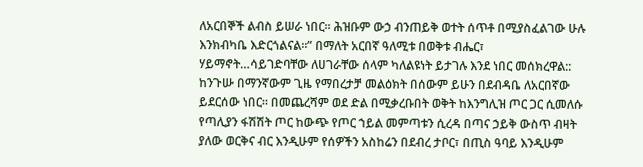ለአርበኞች ልብስ ይሠራ ነበር። ሕዝቡም ውኃ ብንጠይቅ ወተት ሰጥቶ በሚያስፈልገው ሁሉ እንክብካቤ እድርጎልናል።” በማለት አርበኛ ዓለሚቱ በወቅቱ ብሔር፣ ሃይማኖት…ሳይገድባቸው ለሀገራቸው ሰላም ካለልዩነት ይታገሉ እንደ ነበር መሰክረዋል::
ከንጉሡ በማንኛውም ጊዜ የማበረታቻ መልዕክት በሰውም ይሁን በደብዳቤ ለአርበኛው ይደርሰው ነበር። በመጨረሻም ወደ ድል በሚቃረቡበት ወቅት ከእንግሊዝ ጦር ጋር ሲመለሱ የጣሊያን ፋሽሽት ጦር ከውጭ የጦር ኀይል መምጣቱን ሲረዳ በጣና ኃይቅ ውስጥ ብዛት ያለው ወርቅና ብር እንዲሁም የሰዎችን አስከሬን በደብረ ታቦር፣ በጢስ ዓባይ እንዲሁም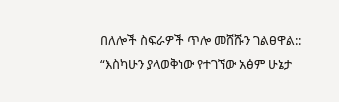በለሎች ስፍራዎች ጥሎ መሸሹን ገልፀዋል::
“እስካሁን ያላወቅነው የተገኘው አፅም ሁኔታ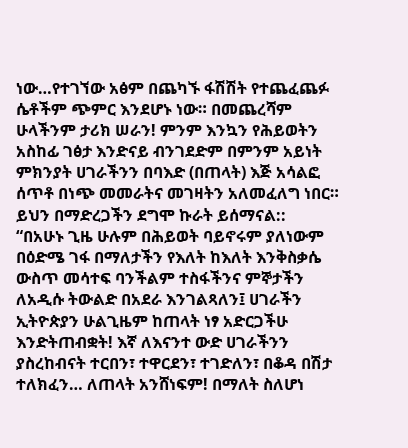ነው…የተገኘው አፅም በጨካኙ ፋሽሽት የተጨፈጨፉ ሴቶችም ጭምር እንደሆኑ ነው። በመጨረሻም ሁላችንም ታሪክ ሠራን! ምንም እንኳን የሕይወትን አስከፊ ገፅታ እንድናይ ብንገደድም በምንም አይነት ምክንያት ሀገራችንን በባእድ (በጠላት) እጅ አሳልፎ ሰጥቶ በነጭ መመራትና መገዛትን አለመፈለግ ነበር። ይህን በማድረጋችን ደግሞ ኩራት ይሰማናል::
“በአሁኑ ጊዜ ሁሉም በሕይወት ባይኖሩም ያለነውም በዕድሜ ገፋ በማለታችን የእለት ከእለት እንቅስቃሴ ውስጥ መሳተፍ ባንችልም ተስፋችንና ምኞታችን ለአዲሱ ትውልድ በአደራ እንገልጻለን፤ ሀገራችን ኢትዮጵያን ሁልጊዜም ከጠላት ነፃ አድርጋችሁ እንድትጠብቋት! እኛ ለእናንተ ውድ ሀገራችንን ያስረከብናት ተርበን፣ ተዋርደን፣ ተገድለን፣ በቆዳ በሽታ ተለክፈን… ለጠላት አንሸነፍም! በማለት ስለሆነ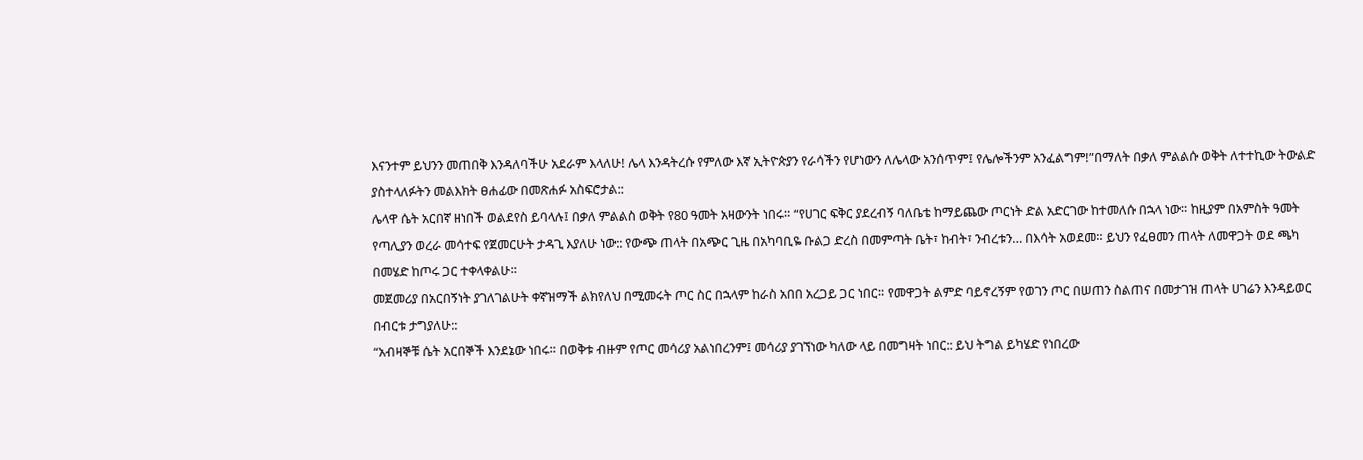እናንተም ይህንን መጠበቅ እንዳለባችሁ አደራም እላለሁ! ሌላ እንዳትረሱ የምለው እኛ ኢትዮጵያን የራሳችን የሆነውን ለሌላው አንሰጥም፤ የሌሎችንም አንፈልግም!”በማለት በቃለ ምልልሱ ወቅት ለተተኪው ትውልድ ያስተላለፉትን መልእክት ፀሐፊው በመጽሐፉ አስፍሮታል::
ሌላዋ ሴት አርበኛ ዘነበች ወልደየስ ይባላሉ፤ በቃለ ምልልስ ወቅት የ80 ዓመት አዛውንት ነበሩ። “የሀገር ፍቅር ያደረብኝ ባለቤቴ ከማይጨው ጦርነት ድል አድርገው ከተመለሱ በኋላ ነው። ከዚያም በአምስት ዓመት የጣሊያን ወረራ መሳተፍ የጀመርሁት ታዳጊ እያለሁ ነው:: የውጭ ጠላት በአጭር ጊዜ በአካባቢዬ ቡልጋ ድረስ በመምጣት ቤት፣ ከብት፣ ንብረቱን… በእሳት አወደመ። ይህን የፈፀመን ጠላት ለመዋጋት ወደ ጫካ በመሄድ ከጦሩ ጋር ተቀላቀልሁ።
መጀመሪያ በአርበኝነት ያገለገልሁት ቀኛዝማች ልክየለህ በሚመሩት ጦር ስር በኋላም ከራስ አበበ አረጋይ ጋር ነበር። የመዋጋት ልምድ ባይኖረኝም የወገን ጦር በሠጠን ስልጠና በመታገዝ ጠላት ሀገሬን እንዳይወር በብርቱ ታግያለሁ::
“አብዛኞቹ ሴት አርበኞች እንደኔው ነበሩ። በወቅቱ ብዙም የጦር መሳሪያ አልነበረንም፤ መሳሪያ ያገኘነው ካለው ላይ በመግዛት ነበር:: ይህ ትግል ይካሄድ የነበረው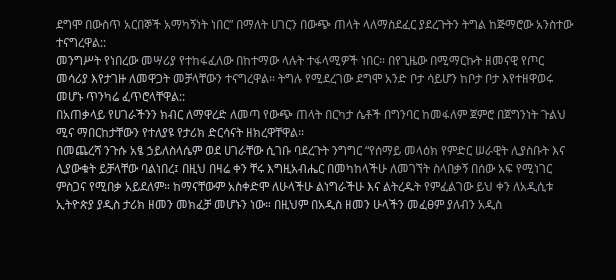ደግሞ በውስጥ አርበኞች አማካኝነት ነበር” በማለት ሀገርን በውጭ ጠላት ላለማስደፈር ያደረጉትን ትግል ከጅማሮው አንስተው ተናግረዋል::
መንግሥት የነበረው መሣሪያ የተከፋፈለው በከተማው ላሉት ተፋላሚዎች ነበር። በየጊዜው በሚማርኩት ዘመናዊ የጦር መሳሪያ እየታገዙ ለመዋጋት መቻላቸውን ተናግረዋል። ትግሉ የሚደረገው ደግሞ አንድ ቦታ ሳይሆን ከቦታ ቦታ እየተዘዋወሩ መሆኑ ጥንካሬ ፈጥሮላቸዋል::
በአጠቃላይ የሀገራችንን ክብር ለማዋረድ ለመጣ የውጭ ጠላት በርካታ ሴቶች በግንባር ከመፋለም ጀምሮ በጀግንነት ጉልህ ሚና ማበርከታቸውን የተለያዩ የታሪክ ድርሳናት ዘክረዋቸዋል፡፡
በመጨረሻ ንጉሱ አፄ ኃይለስላሴም ወደ ሀገራቸው ሲገቡ ባደረጉት ንግግር “የሰማይ መላዕክ የምድር ሠራዊት ሊያስቡት እና ሊያውቁት ይቻላቸው ባልነበረ፤ በዚህ በዛሬ ቀን ቸሩ እግዚአብሔር በመካከላችሁ ለመገኘት ስላበቃኝ በሰው አፍ የሚነገር ምስጋና የሚበቃ አይደለም። ከማናቸውም አስቀድሞ ለሁላችሁ ልነግራችሁ እና ልትረዱት የምፈልገው ይህ ቀን ለአዲሲቱ ኢትዮጵያ ያዲስ ታሪክ ዘመን መክፈቻ መሆኑን ነው። በዚህም በአዲስ ዘመን ሁላችን መፈፀም ያለብን አዲስ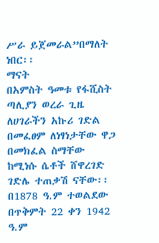ሥራ ይጀመራል”በማለት ነበር፡፡
ማናት
በአምስት ዓመቱ የፋሺስት ጣሊያን ወረራ ጊዜ ለሀገራችን አኩሪ ገድል በመፈፀም ለነፃነታቸው ዋጋ በመክፈል ስማቸው ከሚነሱ ሴቶች ሸዋረገድ ገድሌ ተጠቃሽ ናቸው፡፡
በ1878 ዓ.ም ተወልደው በጥቅምት 22 ቀን 1942 ዓ.ም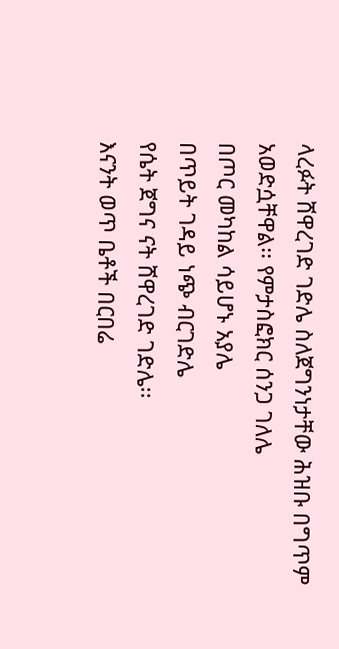ላረፉት ሸዋረገድ ገድሌ ስለጀግንነታቸው ሕዝቡ በግጥም አወድሷቸዋል፡፡ የምታስፎክር ሰንጋ ገለሌ
በጦር መካከል ሳይሆኑ አያሌ
በጥይት ገዳይ ነጭ ብርገድሌ
የሴት ጀግና ናት ሸዋረገድ ገድሌ፡፡
እናንት ወጥ ቤቶች በርበሬ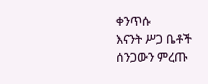ቀንጥሱ
እናንት ሥጋ ቤቶች ሰንጋውን ምረጡ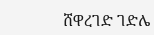ሸዋረገድ ገድሌ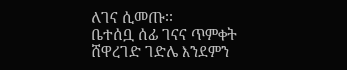ለገና ሲመጡ፡፡
ቤተሰቧ ሰፊ ገናና ጥምቀት
ሸዋረገድ ገድሌ እንደምን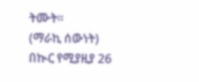ትሙት፡፡
(ማራኪ ሰውነት)
በኲር የሚያዚያ 26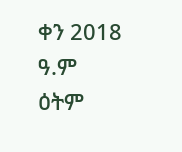ቀን 2018 ዓ.ም ዕትም